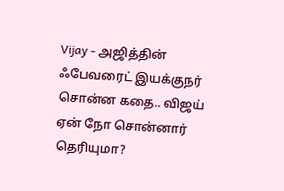Vijay - அஜித்தின் ஃபேவரைட் இயக்குநர் சொன்ன கதை.. விஜய் ஏன் நோ சொன்னார் தெரியுமா?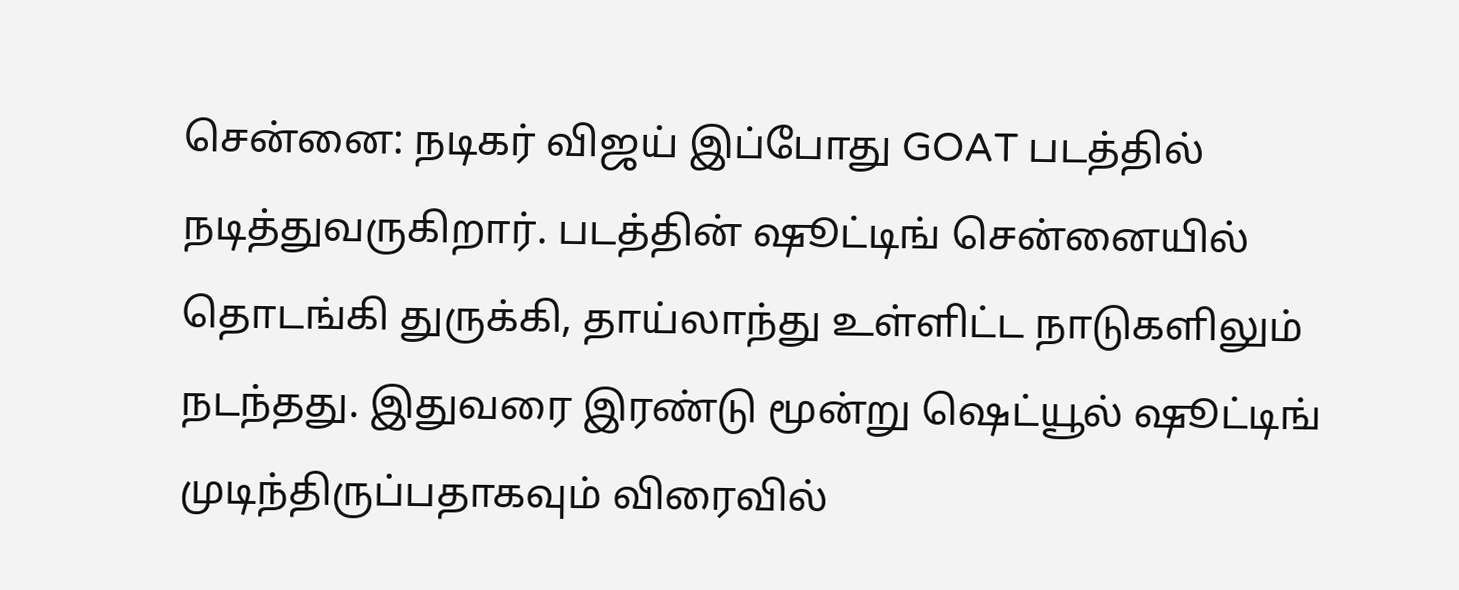சென்னை: நடிகர் விஜய் இப்போது GOAT படத்தில் நடித்துவருகிறார். படத்தின் ஷூட்டிங் சென்னையில் தொடங்கி துருக்கி, தாய்லாந்து உள்ளிட்ட நாடுகளிலும் நடந்தது. இதுவரை இரண்டு மூன்று ஷெட்யூல் ஷூட்டிங் முடிந்திருப்பதாகவும் விரைவில்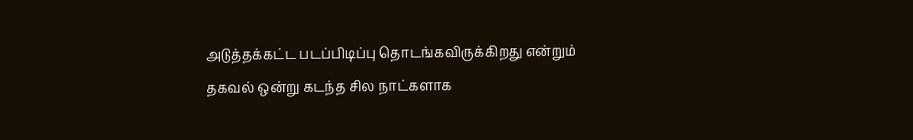அடுத்தக்கட்ட படப்பிடிப்பு தொடங்கவிருக்கிறது என்றும் தகவல் ஒன்று கடந்த சில நாட்களாக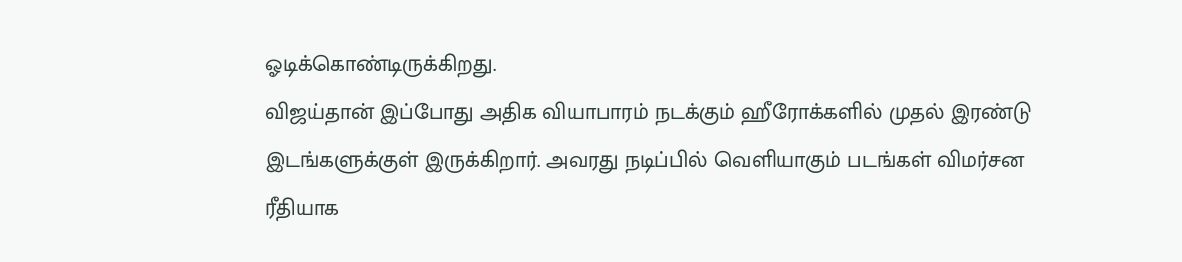ஓடிக்கொண்டிருக்கிறது.
விஜய்தான் இப்போது அதிக வியாபாரம் நடக்கும் ஹீரோக்களில் முதல் இரண்டு இடங்களுக்குள் இருக்கிறார். அவரது நடிப்பில் வெளியாகும் படங்கள் விமர்சன ரீதியாக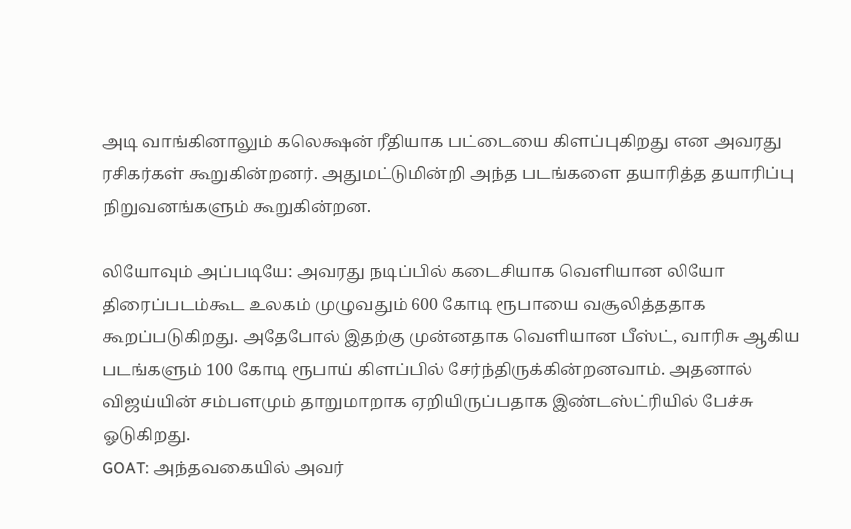அடி வாங்கினாலும் கலெக்ஷன் ரீதியாக பட்டையை கிளப்புகிறது என அவரது ரசிகர்கள் கூறுகின்றனர். அதுமட்டுமின்றி அந்த படங்களை தயாரித்த தயாரிப்பு நிறுவனங்களும் கூறுகின்றன.

லியோவும் அப்படியே: அவரது நடிப்பில் கடைசியாக வெளியான லியோ திரைப்படம்கூட உலகம் முழுவதும் 600 கோடி ரூபாயை வசூலித்ததாக கூறப்படுகிறது. அதேபோல் இதற்கு முன்னதாக வெளியான பீஸ்ட், வாரிசு ஆகிய படங்களும் 100 கோடி ரூபாய் கிளப்பில் சேர்ந்திருக்கின்றனவாம். அதனால் விஜய்யின் சம்பளமும் தாறுமாறாக ஏறியிருப்பதாக இண்டஸ்ட்ரியில் பேச்சு ஓடுகிறது.
GOAT: அந்தவகையில் அவர்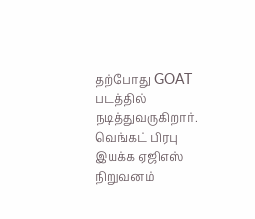தற்போது GOAT படத்தில் நடித்துவருகிறார். வெங்கட் பிரபு இயக்க ஏஜிஎஸ் நிறுவனம்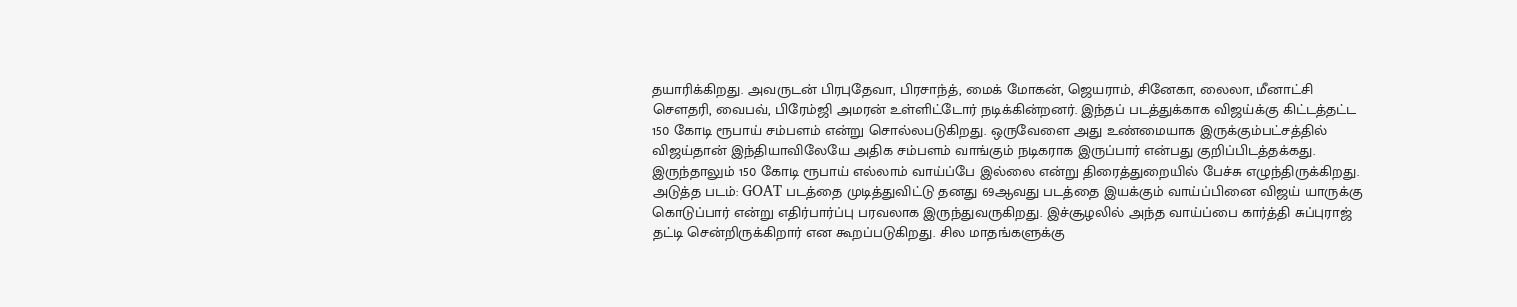தயாரிக்கிறது. அவருடன் பிரபுதேவா, பிரசாந்த், மைக் மோகன், ஜெயராம், சினேகா, லைலா, மீனாட்சி சௌதரி, வைபவ், பிரேம்ஜி அமரன் உள்ளிட்டோர் நடிக்கின்றனர். இந்தப் படத்துக்காக விஜய்க்கு கிட்டத்தட்ட 150 கோடி ரூபாய் சம்பளம் என்று சொல்லபடுகிறது. ஒருவேளை அது உண்மையாக இருக்கும்பட்சத்தில் விஜய்தான் இந்தியாவிலேயே அதிக சம்பளம் வாங்கும் நடிகராக இருப்பார் என்பது குறிப்பிடத்தக்கது. இருந்தாலும் 150 கோடி ரூபாய் எல்லாம் வாய்ப்பே இல்லை என்று திரைத்துறையில் பேச்சு எழுந்திருக்கிறது.
அடுத்த படம்: GOAT படத்தை முடித்துவிட்டு தனது 69ஆவது படத்தை இயக்கும் வாய்ப்பினை விஜய் யாருக்கு கொடுப்பார் என்று எதிர்பார்ப்பு பரவலாக இருந்துவருகிறது. இச்சூழலில் அந்த வாய்ப்பை கார்த்தி சுப்புராஜ் தட்டி சென்றிருக்கிறார் என கூறப்படுகிறது. சில மாதங்களுக்கு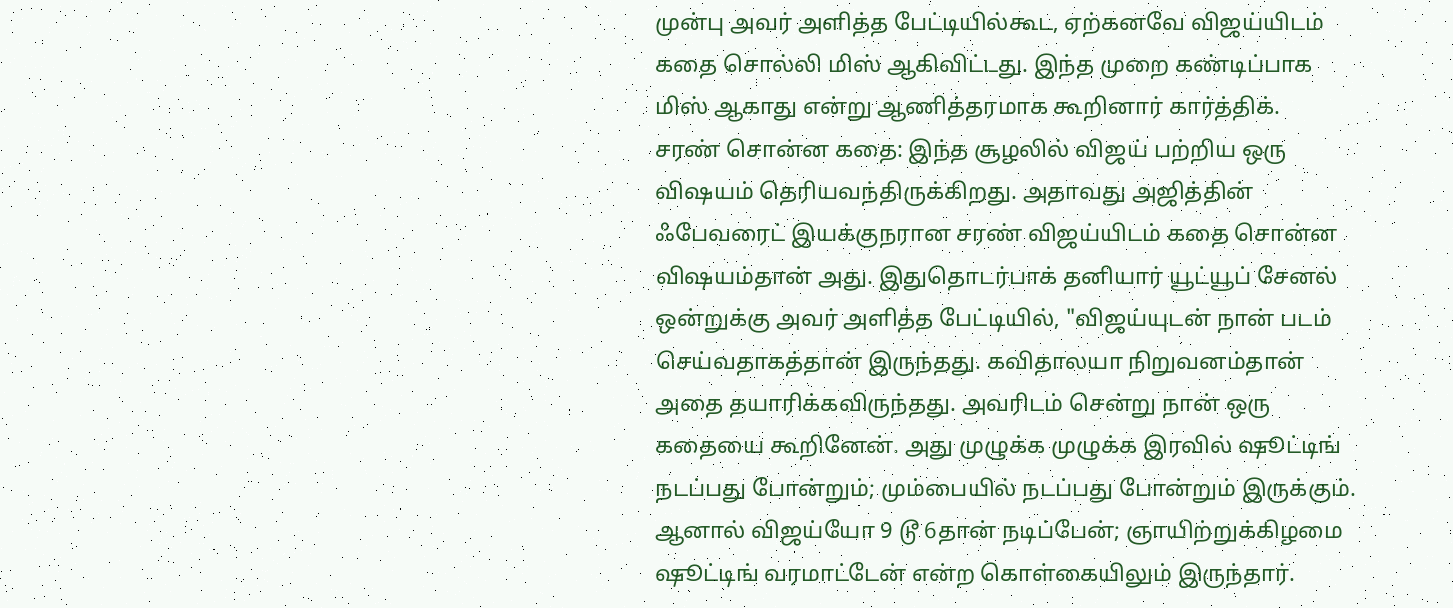முன்பு அவர் அளித்த பேட்டியில்கூட, ஏற்கனவே விஜய்யிடம் கதை சொல்லி மிஸ் ஆகிவிட்டது. இந்த முறை கண்டிப்பாக மிஸ் ஆகாது என்று ஆணித்தரமாக கூறினார் கார்த்திக்.
சரண் சொன்ன கதை: இந்த சூழலில் விஜய் பற்றிய ஒரு விஷயம் தெரியவந்திருக்கிறது. அதாவது அஜித்தின் ஃபேவரைட் இயக்குநரான சரண் விஜய்யிடம் கதை சொன்ன விஷயம்தான் அது. இதுதொடர்பாக் தனியார் யூட்யூப் சேனல் ஒன்றுக்கு அவர் அளித்த பேட்டியில், "விஜய்யுடன் நான் படம் செய்வதாகத்தான் இருந்தது. கவிதாலயா நிறுவனம்தான் அதை தயாரிக்கவிருந்தது. அவரிடம் சென்று நான் ஒரு கதையை கூறினேன். அது முழுக்க முழுக்க இரவில் ஷூட்டிங் நடப்பது போன்றும்; மும்பையில் நடப்பது போன்றும் இருக்கும்.
ஆனால் விஜய்யோ 9 டூ 6தான் நடிப்பேன்; ஞாயிற்றுக்கிழமை ஷூட்டிங் வரமாட்டேன் என்ற கொள்கையிலும் இருந்தார்.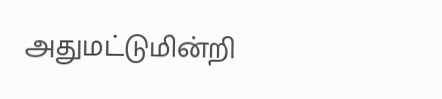அதுமட்டுமின்றி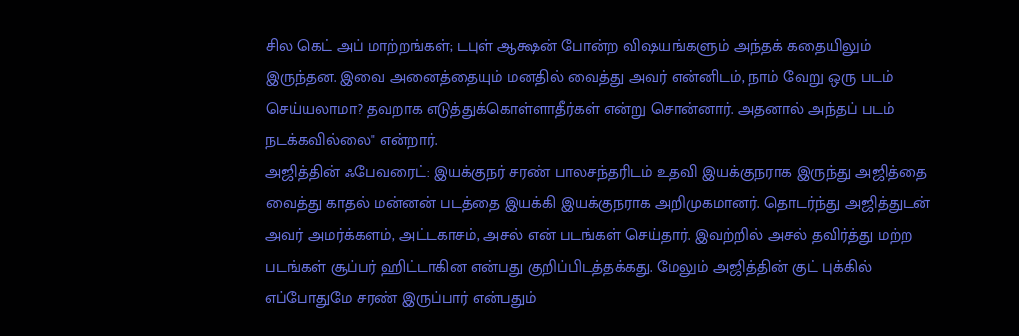சில கெட் அப் மாற்றங்கள்; டபுள் ஆக்ஷன் போன்ற விஷயங்களும் அந்தக் கதையிலும் இருந்தன. இவை அனைத்தையும் மனதில் வைத்து அவர் என்னிடம், நாம் வேறு ஒரு படம் செய்யலாமா? தவறாக எடுத்துக்கொள்ளாதீர்கள் என்று சொன்னார். அதனால் அந்தப் படம் நடக்கவில்லை" என்றார்.
அஜித்தின் ஃபேவரைட்: இயக்குநர் சரண் பாலசந்தரிடம் உதவி இயக்குநராக இருந்து அஜித்தை வைத்து காதல் மன்னன் படத்தை இயக்கி இயக்குநராக அறிமுகமானர். தொடர்ந்து அஜித்துடன் அவர் அமர்க்களம், அட்டகாசம், அசல் என் படங்கள் செய்தார். இவற்றில் அசல் தவிர்த்து மற்ற படங்கள் சூப்பர் ஹிட்டாகின என்பது குறிப்பிடத்தக்கது. மேலும் அஜித்தின் குட் புக்கில் எப்போதுமே சரண் இருப்பார் என்பதும்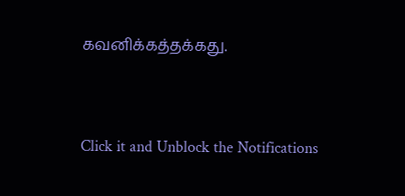கவனிக்கத்தக்கது.


Click it and Unblock the Notifications